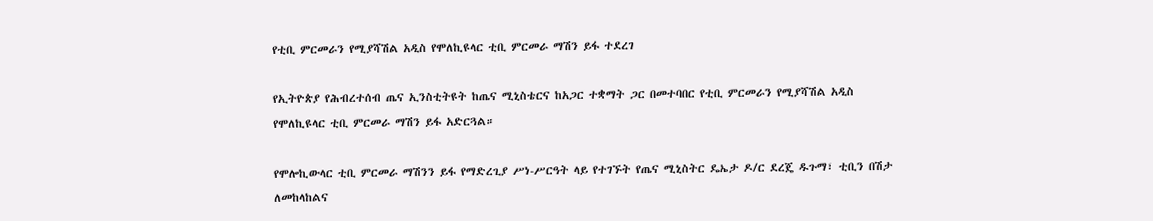የቲቢ ምርመራን የሚያሻሽል አዲስ የሞለኪዩላር ቲቢ ምርመራ ማሽን ይፋ ተደረገ

የኢትዮጵያ የሕብረተሰብ ጤና ኢንስቲትዩት ከጤና ሚኒስቴርና ከአጋር ተቋማት ጋር በመተባበር የቲቢ ምርመራን የሚያሻሽል አዲስ የሞለኪዩላር ቲቢ ምርመራ ማሽን ይፋ አድርጓል።

የሞሎኪውላር ቲቢ ምርመራ ማሽንን ይፋ የማድረጊያ ሥነ-ሥርዓት ላይ የተገኙት የጤና ሚኒስትር ዴኤታ ዶ/ር ደረጄ ዱጉማ፣ ቲቢን በሽታ ለመከላከልና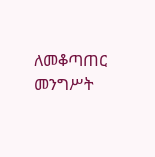ለመቆጣጠር መንግሥት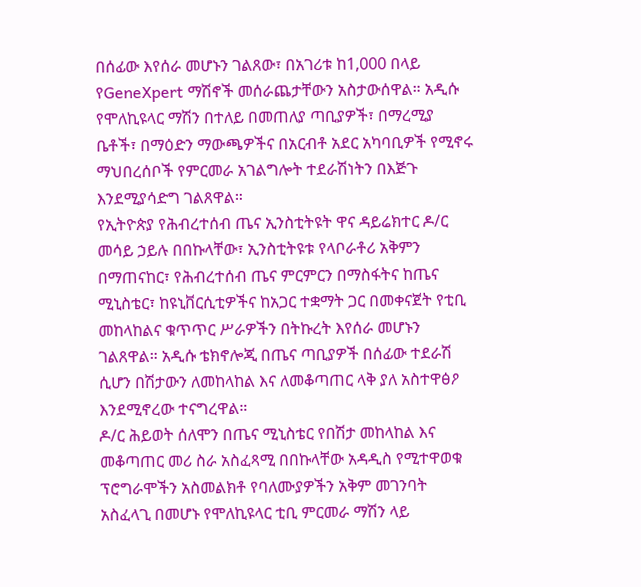በሰፊው እየሰራ መሆኑን ገልጸው፣ በአገሪቱ ከ1,000 በላይ የGeneXpert ማሽኖች መሰራጨታቸውን አስታውሰዋል። አዲሱ የሞለኪዩላር ማሽን በተለይ በመጠለያ ጣቢያዎች፣ በማረሚያ ቤቶች፣ በማዕድን ማውጫዎችና በአርብቶ አደር አካባቢዎች የሚኖሩ ማህበረሰቦች የምርመራ አገልግሎት ተደራሽነትን በእጅጉ እንደሚያሳድግ ገልጸዋል።
የኢትዮጵያ የሕብረተሰብ ጤና ኢንስቲትዩት ዋና ዳይሬክተር ዶ/ር መሳይ ኃይሉ በበኩላቸው፣ ኢንስቲትዩቱ የላቦራቶሪ አቅምን በማጠናከር፣ የሕብረተሰብ ጤና ምርምርን በማስፋትና ከጤና ሚኒስቴር፣ ከዩኒቨርሲቲዎችና ከአጋር ተቋማት ጋር በመቀናጀት የቲቢ መከላከልና ቁጥጥር ሥራዎችን በትኩረት እየሰራ መሆኑን ገልጸዋል። አዲሱ ቴክኖሎጂ በጤና ጣቢያዎች በሰፊው ተደራሽ ሲሆን በሽታውን ለመከላከል እና ለመቆጣጠር ላቅ ያለ አስተዋፅዖ እንደሚኖረው ተናግረዋል።
ዶ/ር ሕይወት ሰለሞን በጤና ሚኒስቴር የበሽታ መከላከል እና መቆጣጠር መሪ ስራ አስፈጻሚ በበኩላቸው አዳዲስ የሚተዋወቁ ፕሮግራሞችን አስመልክቶ የባለሙያዎችን አቅም መገንባት አስፈላጊ በመሆኑ የሞለኪዩላር ቲቢ ምርመራ ማሽን ላይ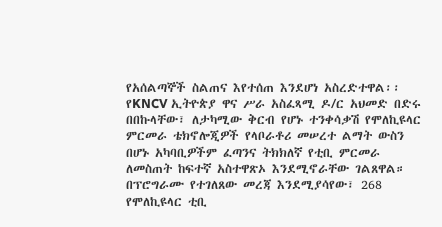የአሰልጣኞች ስልጠና እየተሰጠ እንደሆነ አስረድተዋል፡፡
የKNCV ኢትዮጵያ ዋና ሥራ አስፈጻሚ ዶ/ር አህመድ በድሩ በበኩላቸው፣ ለታካሚው ቅርብ የሆኑ ተንቀሳቃሽ የሞለኪዩላር ምርመራ ቴክኖሎጂዎች የላቦራቶሪ መሠረተ ልማት ውስን በሆኑ አካባቢዎችም ፈጣንና ትክክለኛ የቲቢ ምርመራ ለመስጠት ከፍተኛ አስተዋጽኦ እንደሚኖራቸው ገልጸዋል።
በፕሮግራሙ የተገለጸው መረጃ እንደሚያሳየው፣ 268 የሞለኪዩላር ቲቢ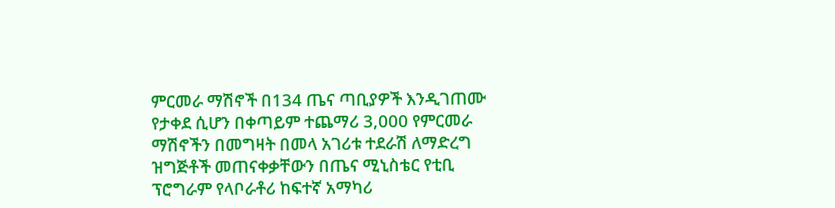ምርመራ ማሽኖች በ134 ጤና ጣቢያዎች እንዲገጠሙ የታቀደ ሲሆን በቀጣይም ተጨማሪ 3,000 የምርመራ ማሽኖችን በመግዛት በመላ አገሪቱ ተደራሽ ለማድረግ ዝግጅቶች መጠናቀቃቸውን በጤና ሚኒስቴር የቲቢ ፕሮግራም የላቦራቶሪ ከፍተኛ አማካሪ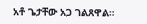አቶ ጌታቸው አጋ ገልጸዋል።